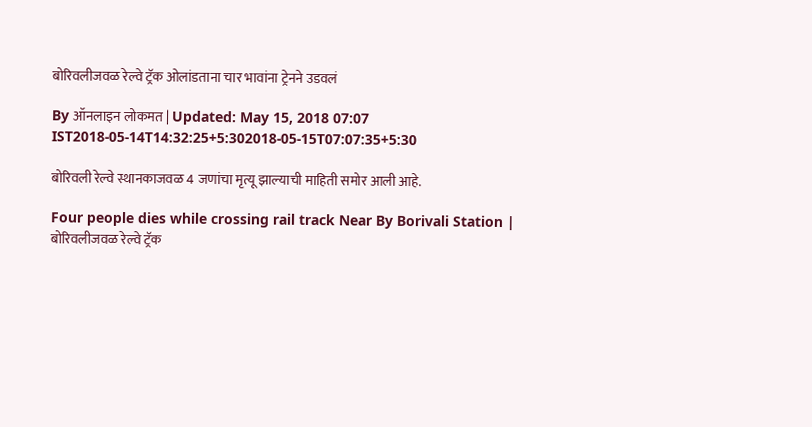बोरिवलीजवळ रेल्वे ट्रॅक ओलांडताना चार भावांना ट्रेनने उडवलं

By ऑनलाइन लोकमत | Updated: May 15, 2018 07:07 IST2018-05-14T14:32:25+5:302018-05-15T07:07:35+5:30

बोरिवली रेल्वे स्थानकाजवळ 4 जणांचा मृत्यू झाल्याची माहिती समोर आली आहे.

Four people dies while crossing rail track Near By Borivali Station | बोरिवलीजवळ रेल्वे ट्रॅक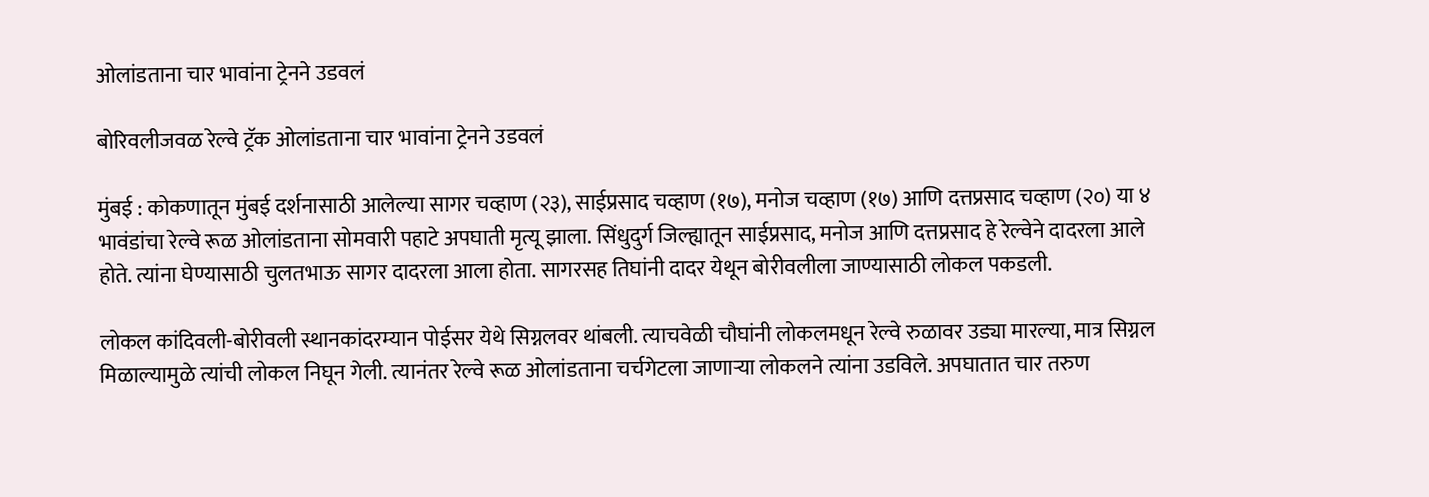ओलांडताना चार भावांना ट्रेनने उडवलं

बोरिवलीजवळ रेल्वे ट्रॅक ओलांडताना चार भावांना ट्रेनने उडवलं

मुंबई : कोकणातून मुंबई दर्शनासाठी आलेल्या सागर चव्हाण (२३), साईप्रसाद चव्हाण (१७), मनोज चव्हाण (१७) आणि दत्तप्रसाद चव्हाण (२०) या ४ भावंडांचा रेल्वे रूळ ओलांडताना सोमवारी पहाटे अपघाती मृत्यू झाला. सिंधुदुर्ग जिल्ह्यातून साईप्रसाद, मनोज आणि दत्तप्रसाद हे रेल्वेने दादरला आले होते. त्यांना घेण्यासाठी चुलतभाऊ सागर दादरला आला होता. सागरसह तिघांनी दादर येथून बोरीवलीला जाण्यासाठी लोकल पकडली.

लोकल कांदिवली-बोरीवली स्थानकांदरम्यान पोईसर येथे सिग्नलवर थांबली. त्याचवेळी चौघांनी लोकलमधून रेल्वे रुळावर उड्या मारल्या, मात्र सिग्नल मिळाल्यामुळे त्यांची लोकल निघून गेली. त्यानंतर रेल्वे रूळ ओलांडताना चर्चगेटला जाणाऱ्या लोकलने त्यांना उडविले. अपघातात चार तरुण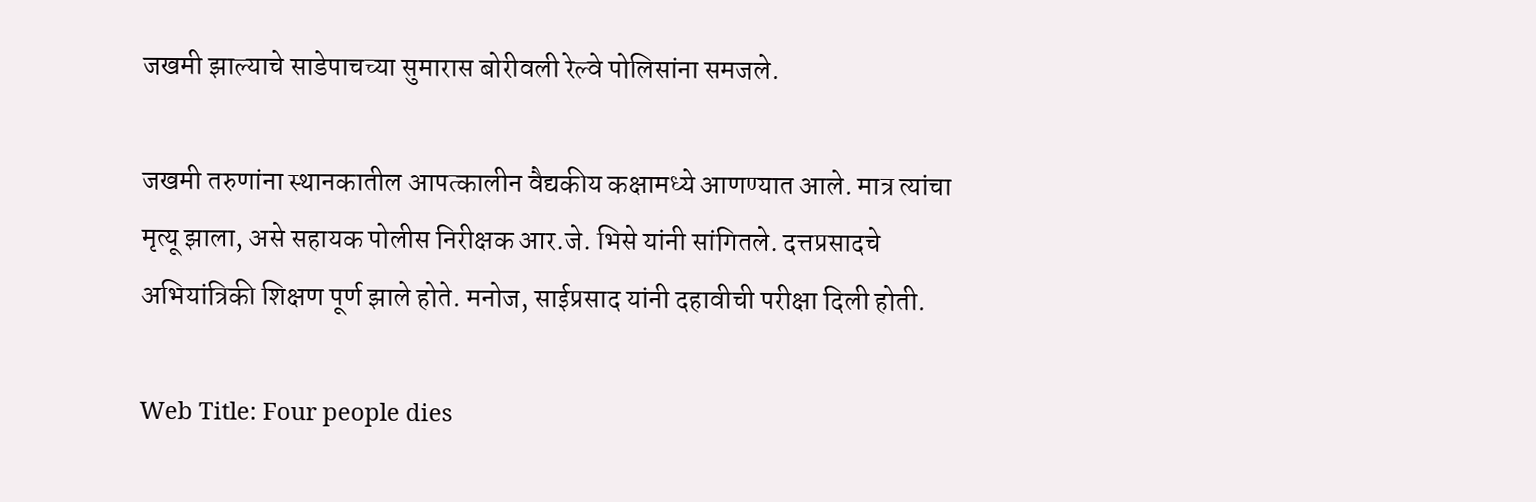जखमी झाल्याचे साडेपाचच्या सुमारास बोरीवली रेल्वे पोलिसांना समजले.

जखमी तरुणांना स्थानकातील आपत्कालीन वैद्यकीय कक्षामध्ये आणण्यात आले. मात्र त्यांचा मृत्यू झाला, असे सहायक पोलीस निरीक्षक आर.जे. भिसे यांनी सांगितले. दत्तप्रसादचे अभियांत्रिकी शिक्षण पूर्ण झाले होते. मनोज, साईप्रसाद यांनी दहावीची परीक्षा दिली होती.

Web Title: Four people dies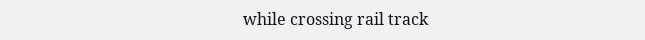while crossing rail track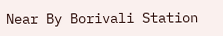Near By Borivali Station